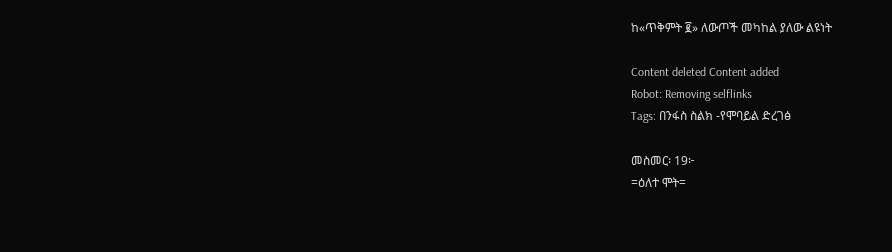ከ«ጥቅምት ፪» ለውጦች መካከል ያለው ልዩነት

Content deleted Content added
Robot: Removing selflinks
Tags: በንፋስ ስልክ -የሞባይል ድረገፅ

መስመር፡ 19፦
=ዕለተ ሞት=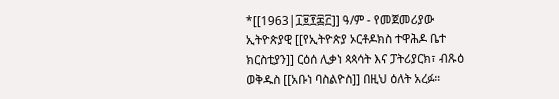*[[1963|፲፱፻፷፫]] ዓ/ም - የመጀመሪያው ኢትዮጵያዊ [[የኢትዮጵያ ኦርቶዶክስ ተዋሕዶ ቤተ ክርስቲያን]] ርዕሰ ሊቃነ ጳጳሳት እና ፓትሪያርክ፣ ብጹዕ ወቅዱስ [[አቡነ ባስልዮስ]] በዚህ ዕለት አረፉ።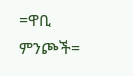=ዋቢ ምንጮች=